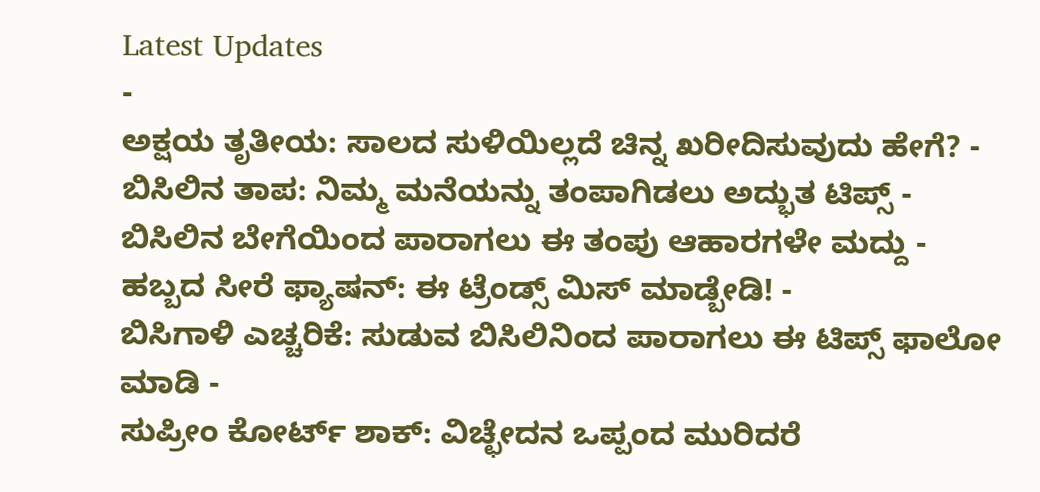Latest Updates
-
ಅಕ್ಷಯ ತೃತೀಯ: ಸಾಲದ ಸುಳಿಯಿಲ್ಲದೆ ಚಿನ್ನ ಖರೀದಿಸುವುದು ಹೇಗೆ? -
ಬಿಸಿಲಿನ ತಾಪ: ನಿಮ್ಮ ಮನೆಯನ್ನು ತಂಪಾಗಿಡಲು ಅದ್ಭುತ ಟಿಪ್ಸ್ -
ಬಿಸಿಲಿನ ಬೇಗೆಯಿಂದ ಪಾರಾಗಲು ಈ ತಂಪು ಆಹಾರಗಳೇ ಮದ್ದು -
ಹಬ್ಬದ ಸೀರೆ ಫ್ಯಾಷನ್: ಈ ಟ್ರೆಂಡ್ಸ್ ಮಿಸ್ ಮಾಡ್ಬೇಡಿ! -
ಬಿಸಿಗಾಳಿ ಎಚ್ಚರಿಕೆ: ಸುಡುವ ಬಿಸಿಲಿನಿಂದ ಪಾರಾಗಲು ಈ ಟಿಪ್ಸ್ ಫಾಲೋ ಮಾಡಿ -
ಸುಪ್ರೀಂ ಕೋರ್ಟ್ ಶಾಕ್: ವಿಚ್ಛೇದನ ಒಪ್ಪಂದ ಮುರಿದರೆ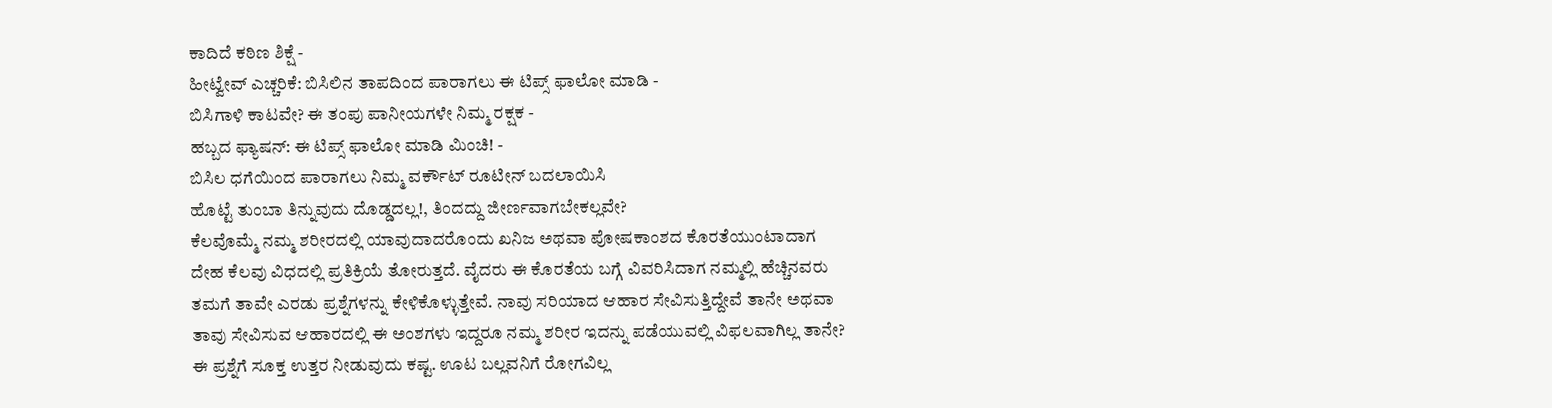ಕಾದಿದೆ ಕಠಿಣ ಶಿಕ್ಷೆ -
ಹೀಟ್ವೇವ್ ಎಚ್ಚರಿಕೆ: ಬಿಸಿಲಿನ ತಾಪದಿಂದ ಪಾರಾಗಲು ಈ ಟಿಪ್ಸ್ ಫಾಲೋ ಮಾಡಿ -
ಬಿಸಿಗಾಳಿ ಕಾಟವೇ? ಈ ತಂಪು ಪಾನೀಯಗಳೇ ನಿಮ್ಮ ರಕ್ಷಕ -
ಹಬ್ಬದ ಫ್ಯಾಷನ್: ಈ ಟಿಪ್ಸ್ ಫಾಲೋ ಮಾಡಿ ಮಿಂಚಿ! -
ಬಿಸಿಲ ಧಗೆಯಿಂದ ಪಾರಾಗಲು ನಿಮ್ಮ ವರ್ಕೌಟ್ ರೂಟೀನ್ ಬದಲಾಯಿಸಿ
ಹೊಟ್ಟೆ ತುಂಬಾ ತಿನ್ನುವುದು ದೊಡ್ಡದಲ್ಲ!, ತಿಂದದ್ದು ಜೀರ್ಣವಾಗಬೇಕಲ್ಲವೇ?
ಕೆಲವೊಮ್ಮೆ ನಮ್ಮ ಶರೀರದಲ್ಲಿ ಯಾವುದಾದರೊಂದು ಖನಿಜ ಅಥವಾ ಪೋಷಕಾಂಶದ ಕೊರತೆಯುಂಟಾದಾಗ ದೇಹ ಕೆಲವು ವಿಧದಲ್ಲಿ ಪ್ರತಿಕ್ರಿಯೆ ತೋರುತ್ತದೆ. ವೈದರು ಈ ಕೊರತೆಯ ಬಗ್ಗೆ ವಿವರಿಸಿದಾಗ ನಮ್ಮಲ್ಲಿ ಹೆಚ್ಚಿನವರು ತಮಗೆ ತಾವೇ ಎರಡು ಪ್ರಶ್ನೆಗಳನ್ನು ಕೇಳಿಕೊಳ್ಳುತ್ತೇವೆ. ನಾವು ಸರಿಯಾದ ಆಹಾರ ಸೇವಿಸುತ್ತಿದ್ದೇವೆ ತಾನೇ ಅಥವಾ ತಾವು ಸೇವಿಸುವ ಆಹಾರದಲ್ಲಿ ಈ ಅಂಶಗಳು ಇದ್ದರೂ ನಮ್ಮ ಶರೀರ ಇದನ್ನು ಪಡೆಯುವಲ್ಲಿ ವಿಫಲವಾಗಿಲ್ಲ ತಾನೇ?
ಈ ಪ್ರಶ್ನೆಗೆ ಸೂಕ್ತ ಉತ್ತರ ನೀಡುವುದು ಕಷ್ಟ. ಊಟ ಬಲ್ಲವನಿಗೆ ರೋಗವಿಲ್ಲ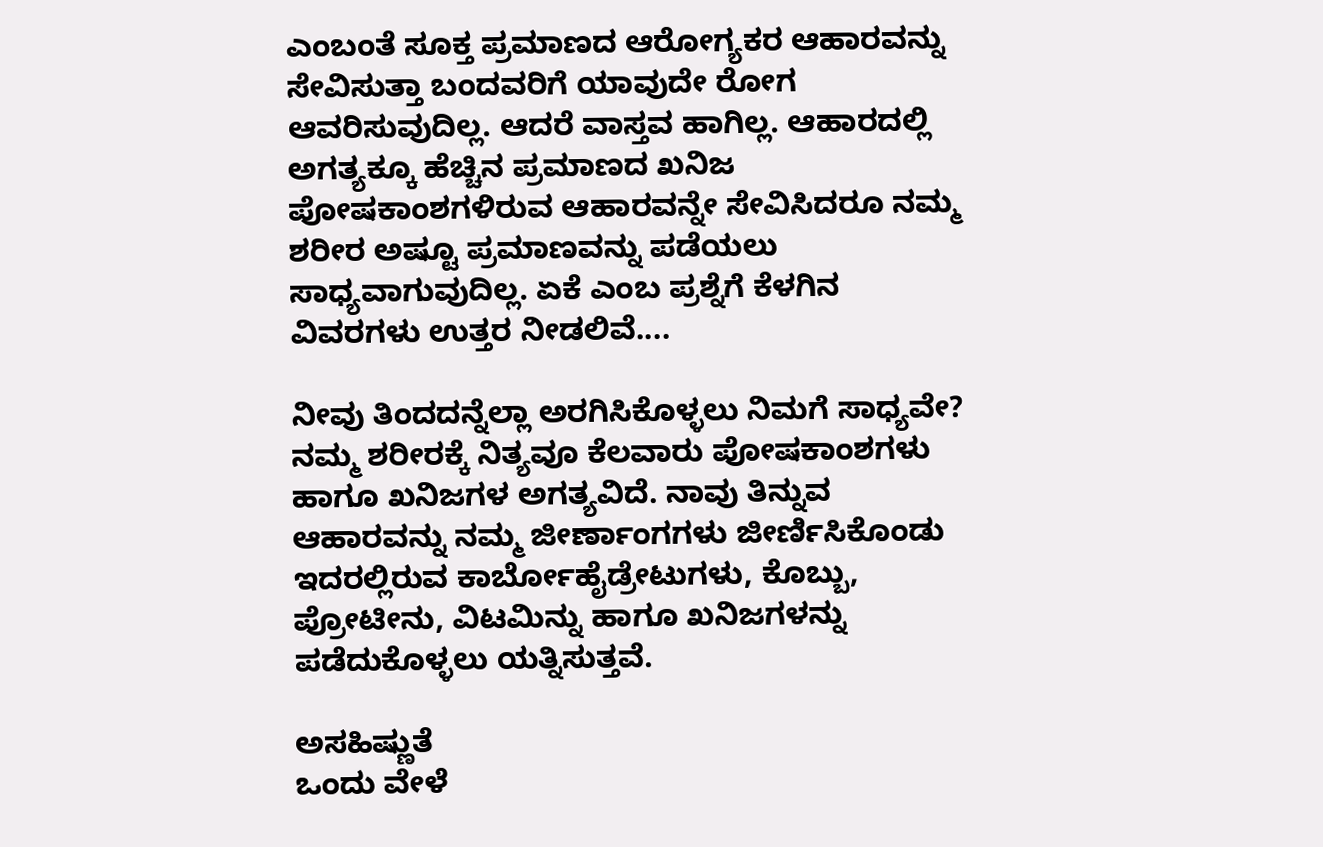ಎಂಬಂತೆ ಸೂಕ್ತ ಪ್ರಮಾಣದ ಆರೋಗ್ಯಕರ ಆಹಾರವನ್ನು ಸೇವಿಸುತ್ತಾ ಬಂದವರಿಗೆ ಯಾವುದೇ ರೋಗ ಆವರಿಸುವುದಿಲ್ಲ. ಆದರೆ ವಾಸ್ತವ ಹಾಗಿಲ್ಲ. ಆಹಾರದಲ್ಲಿ ಅಗತ್ಯಕ್ಕೂ ಹೆಚ್ಚಿನ ಪ್ರಮಾಣದ ಖನಿಜ ಪೋಷಕಾಂಶಗಳಿರುವ ಆಹಾರವನ್ನೇ ಸೇವಿಸಿದರೂ ನಮ್ಮ ಶರೀರ ಅಷ್ಟೂ ಪ್ರಮಾಣವನ್ನು ಪಡೆಯಲು ಸಾಧ್ಯವಾಗುವುದಿಲ್ಲ. ಏಕೆ ಎಂಬ ಪ್ರಶ್ನೆಗೆ ಕೆಳಗಿನ ವಿವರಗಳು ಉತ್ತರ ನೀಡಲಿವೆ....

ನೀವು ತಿಂದದನ್ನೆಲ್ಲಾ ಅರಗಿಸಿಕೊಳ್ಳಲು ನಿಮಗೆ ಸಾಧ್ಯವೇ?
ನಮ್ಮ ಶರೀರಕ್ಕೆ ನಿತ್ಯವೂ ಕೆಲವಾರು ಪೋಷಕಾಂಶಗಳು ಹಾಗೂ ಖನಿಜಗಳ ಅಗತ್ಯವಿದೆ. ನಾವು ತಿನ್ನುವ ಆಹಾರವನ್ನು ನಮ್ಮ ಜೀರ್ಣಾಂಗಗಳು ಜೀರ್ಣಿಸಿಕೊಂಡು ಇದರಲ್ಲಿರುವ ಕಾರ್ಬೋಹೈಡ್ರೇಟುಗಳು, ಕೊಬ್ಬು, ಪ್ರೋಟೀನು, ವಿಟಮಿನ್ನು ಹಾಗೂ ಖನಿಜಗಳನ್ನು ಪಡೆದುಕೊಳ್ಳಲು ಯತ್ನಿಸುತ್ತವೆ.

ಅಸಹಿಷ್ಣುತೆ
ಒಂದು ವೇಳೆ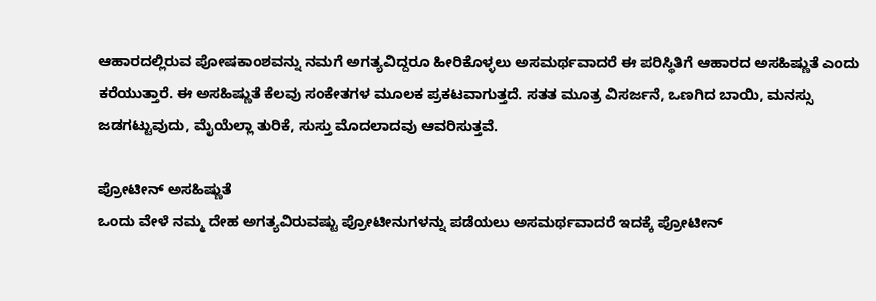ಆಹಾರದಲ್ಲಿರುವ ಪೋಷಕಾಂಶವನ್ನು ನಮಗೆ ಅಗತ್ಯವಿದ್ದರೂ ಹೀರಿಕೊಳ್ಳಲು ಅಸಮರ್ಥವಾದರೆ ಈ ಪರಿಸ್ಥಿತಿಗೆ ಆಹಾರದ ಅಸಹಿಷ್ಣುತೆ ಎಂದು ಕರೆಯುತ್ತಾರೆ. ಈ ಅಸಹಿಷ್ಣುತೆ ಕೆಲವು ಸಂಕೇತಗಳ ಮೂಲಕ ಪ್ರಕಟವಾಗುತ್ತದೆ. ಸತತ ಮೂತ್ರ ವಿಸರ್ಜನೆ, ಒಣಗಿದ ಬಾಯಿ, ಮನಸ್ಸು ಜಡಗಟ್ಟುವುದು, ಮೈಯೆಲ್ಲಾ ತುರಿಕೆ, ಸುಸ್ತು ಮೊದಲಾದವು ಆವರಿಸುತ್ತವೆ.

ಪ್ರೋಟೀನ್ ಅಸಹಿಷ್ಣುತೆ
ಒಂದು ವೇಳೆ ನಮ್ಮ ದೇಹ ಅಗತ್ಯವಿರುವಷ್ಟು ಪ್ರೋಟೀನುಗಳನ್ನು ಪಡೆಯಲು ಅಸಮರ್ಥವಾದರೆ ಇದಕ್ಕೆ ಪ್ರೋಟೀನ್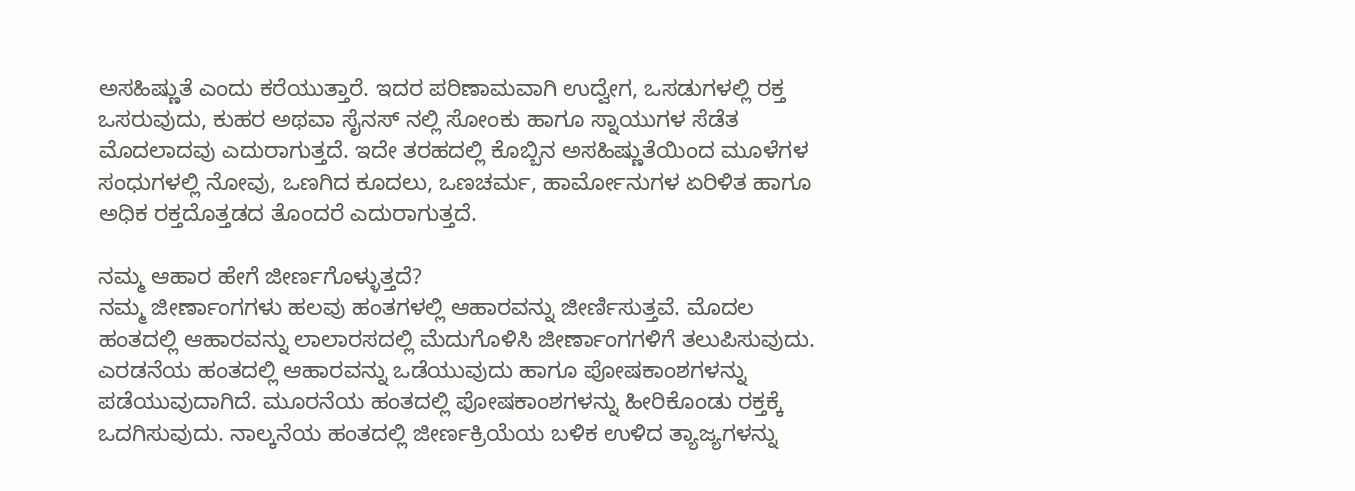ಅಸಹಿಷ್ಣುತೆ ಎಂದು ಕರೆಯುತ್ತಾರೆ. ಇದರ ಪರಿಣಾಮವಾಗಿ ಉದ್ವೇಗ, ಒಸಡುಗಳಲ್ಲಿ ರಕ್ತ ಒಸರುವುದು, ಕುಹರ ಅಥವಾ ಸೈನಸ್ ನಲ್ಲಿ ಸೋಂಕು ಹಾಗೂ ಸ್ನಾಯುಗಳ ಸೆಡೆತ ಮೊದಲಾದವು ಎದುರಾಗುತ್ತದೆ. ಇದೇ ತರಹದಲ್ಲಿ ಕೊಬ್ಬಿನ ಅಸಹಿಷ್ಣುತೆಯಿಂದ ಮೂಳೆಗಳ ಸಂಧುಗಳಲ್ಲಿ ನೋವು, ಒಣಗಿದ ಕೂದಲು, ಒಣಚರ್ಮ, ಹಾರ್ಮೋನುಗಳ ಏರಿಳಿತ ಹಾಗೂ ಅಧಿಕ ರಕ್ತದೊತ್ತಡದ ತೊಂದರೆ ಎದುರಾಗುತ್ತದೆ.

ನಮ್ಮ ಆಹಾರ ಹೇಗೆ ಜೀರ್ಣಗೊಳ್ಳುತ್ತದೆ?
ನಮ್ಮ ಜೀರ್ಣಾಂಗಗಳು ಹಲವು ಹಂತಗಳಲ್ಲಿ ಆಹಾರವನ್ನು ಜೀರ್ಣಿಸುತ್ತವೆ. ಮೊದಲ ಹಂತದಲ್ಲಿ ಆಹಾರವನ್ನು ಲಾಲಾರಸದಲ್ಲಿ ಮೆದುಗೊಳಿಸಿ ಜೀರ್ಣಾಂಗಗಳಿಗೆ ತಲುಪಿಸುವುದು. ಎರಡನೆಯ ಹಂತದಲ್ಲಿ ಆಹಾರವನ್ನು ಒಡೆಯುವುದು ಹಾಗೂ ಪೋಷಕಾಂಶಗಳನ್ನು ಪಡೆಯುವುದಾಗಿದೆ. ಮೂರನೆಯ ಹಂತದಲ್ಲಿ ಪೋಷಕಾಂಶಗಳನ್ನು ಹೀರಿಕೊಂಡು ರಕ್ತಕ್ಕೆ ಒದಗಿಸುವುದು. ನಾಲ್ಕನೆಯ ಹಂತದಲ್ಲಿ ಜೀರ್ಣಕ್ರಿಯೆಯ ಬಳಿಕ ಉಳಿದ ತ್ಯಾಜ್ಯಗಳನ್ನು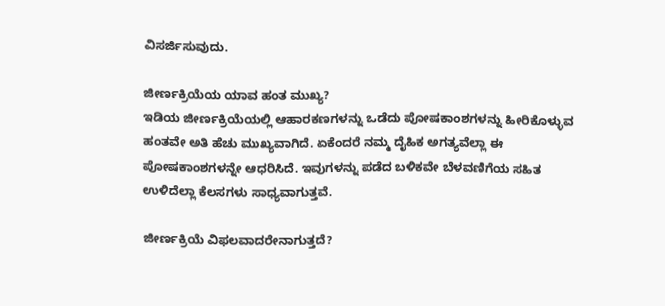ವಿಸರ್ಜಿಸುವುದು.

ಜೀರ್ಣಕ್ರಿಯೆಯ ಯಾವ ಹಂತ ಮುಖ್ಯ?
ಇಡಿಯ ಜೀರ್ಣಕ್ರಿಯೆಯಲ್ಲಿ ಆಹಾರಕಣಗಳನ್ನು ಒಡೆದು ಪೋಷಕಾಂಶಗಳನ್ನು ಹೀರಿಕೊಳ್ಳುವ ಹಂತವೇ ಅತಿ ಹೆಚು ಮುಖ್ಯವಾಗಿದೆ. ಏಕೆಂದರೆ ನಮ್ಮ ದೈಹಿಕ ಅಗತ್ಯವೆಲ್ಲಾ ಈ ಪೋಷಕಾಂಶಗಳನ್ನೇ ಆಧರಿಸಿದೆ. ಇವುಗಳನ್ನು ಪಡೆದ ಬಳಿಕವೇ ಬೆಳವಣಿಗೆಯ ಸಹಿತ ಉಳಿದೆಲ್ಲಾ ಕೆಲಸಗಳು ಸಾಧ್ಯವಾಗುತ್ತವೆ.

ಜೀರ್ಣಕ್ರಿಯೆ ವಿಫಲವಾದರೇನಾಗುತ್ತದೆ?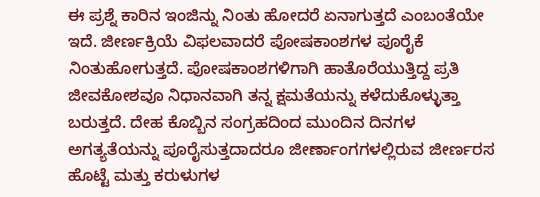ಈ ಪ್ರಶ್ನೆ ಕಾರಿನ ಇಂಜಿನ್ನು ನಿಂತು ಹೋದರೆ ಏನಾಗುತ್ತದೆ ಎಂಬಂತೆಯೇ ಇದೆ. ಜೀರ್ಣಕ್ರಿಯೆ ವಿಫಲವಾದರೆ ಪೋಷಕಾಂಶಗಳ ಪೂರೈಕೆ ನಿಂತುಹೋಗುತ್ತದೆ. ಪೋಷಕಾಂಶಗಳಿಗಾಗಿ ಹಾತೊರೆಯುತ್ತಿದ್ದ ಪ್ರತಿ ಜೀವಕೋಶವೂ ನಿಧಾನವಾಗಿ ತನ್ನ ಕ್ಷಮತೆಯನ್ನು ಕಳೆದುಕೊಳ್ಳುತ್ತಾ ಬರುತ್ತದೆ. ದೇಹ ಕೊಬ್ಬಿನ ಸಂಗ್ರಹದಿಂದ ಮುಂದಿನ ದಿನಗಳ ಅಗತ್ಯತೆಯನ್ನು ಪೂರೈಸುತ್ತದಾದರೂ ಜೀರ್ಣಾಂಗಗಳಲ್ಲಿರುವ ಜೀರ್ಣರಸ ಹೊಟ್ಟೆ ಮತ್ತು ಕರುಳುಗಳ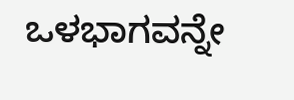ಒಳಭಾಗವನ್ನೇ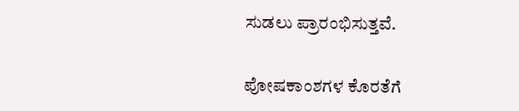ಸುಡಲು ಪ್ರಾರಂಭಿಸುತ್ತವೆ.

ಪೋಷಕಾಂಶಗಳ ಕೊರತೆಗೆ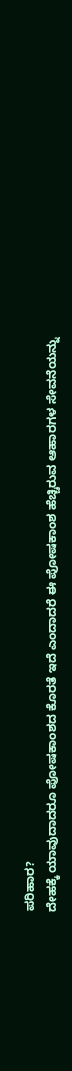ಪರಿಹಾರ?
ದೇಹಕ್ಕೆ ಯಾವುದಾದರೂ ಪೋಷಕಾಂಶದ ಕೊರತೆ ಇದೆ ಎಂದಾದರೆ ಈ ಪೋಷಕಾಂಶ ಹೆಚ್ಚಿರುವ ಆಹಾರಗಳ ಸೇವನೆಯನ್ನು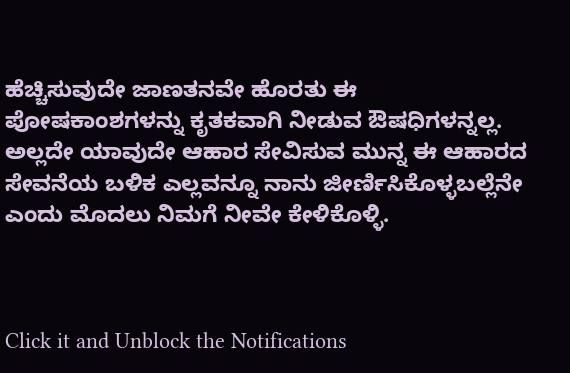ಹೆಚ್ಚಿಸುವುದೇ ಜಾಣತನವೇ ಹೊರತು ಈ ಪೋಷಕಾಂಶಗಳನ್ನು ಕೃತಕವಾಗಿ ನೀಡುವ ಔಷಧಿಗಳನ್ನಲ್ಲ. ಅಲ್ಲದೇ ಯಾವುದೇ ಆಹಾರ ಸೇವಿಸುವ ಮುನ್ನ ಈ ಆಹಾರದ ಸೇವನೆಯ ಬಳಿಕ ಎಲ್ಲವನ್ನೂ ನಾನು ಜೀರ್ಣಿಸಿಕೊಳ್ಳಬಲ್ಲೆನೇ ಎಂದು ಮೊದಲು ನಿಮಗೆ ನೀವೇ ಕೇಳಿಕೊಳ್ಳಿ.



Click it and Unblock the Notifications